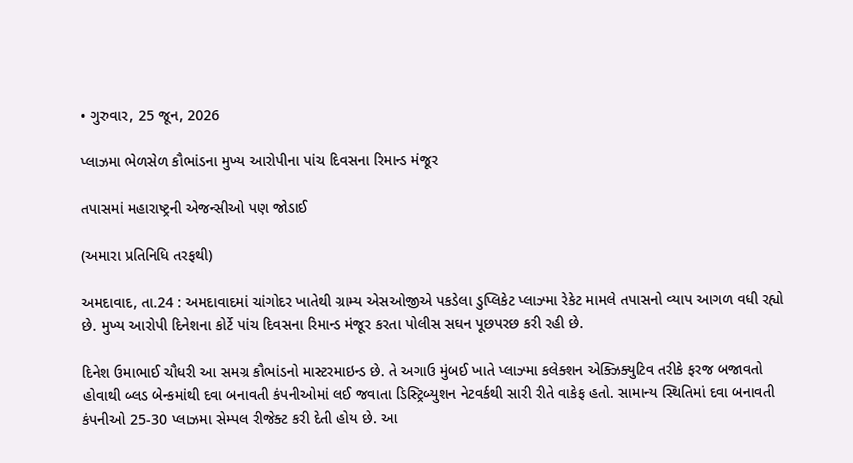• ગુરુવાર, 25 જૂન, 2026

પ્લાઝમા ભેળસેળ કૌભાંડના મુખ્ય આરોપીના પાંચ દિવસના રિમાન્ડ મંજૂર

તપાસમાં મહારાષ્ટ્રની એજન્સીઓ પણ જોડાઈ

(અમારા પ્રતિનિધિ તરફથી)

અમદાવાદ, તા.24 : અમદાવાદમાં ચાંગોદર ખાતેથી ગ્રામ્ય એસઓજીએ પકડેલા ડુપ્લિકેટ પ્લાઝ્મા રેકેટ મામલે તપાસનો વ્યાપ આગળ વધી રહ્યો છે. મુખ્ય આરોપી દિનેશના કોર્ટે પાંચ દિવસના રિમાન્ડ મંજૂર કરતા પોલીસ સઘન પૂછપરછ કરી રહી છે.

દિનેશ ઉમાભાઈ ચૌધરી આ સમગ્ર કૌભાંડનો માસ્ટરમાઇન્ડ છે. તે અગાઉ મુંબઈ ખાતે પ્લાઝ્મા કલેક્શન એક્ઝિક્યુટિવ તરીકે ફરજ બજાવતો હોવાથી બ્લડ બેન્કમાંથી દવા બનાવતી કંપનીઓમાં લઈ જવાતા ડિસ્ટ્રિબ્યુશન નેટવર્કથી સારી રીતે વાકેફ હતો. સામાન્ય સ્થિતિમાં દવા બનાવતી કંપનીઓ 25-30 પ્લાઝમા સેમ્પલ રીજેક્ટ કરી દેતી હોય છે. આ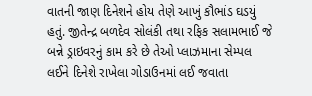વાતની જાણ દિનેશને હોય તેણે આખું કૌભાંડ ઘડયું હતું. જીતેન્દ્ર બળદેવ સોલંકી તથા રફિક સલામભાઈ જે બન્ને ડ્રાઇવરનું કામ કરે છે તેઓ પ્લાઝમાના સેમ્પલ લઈને દિનેશે રાખેલા ગોડાઉનમાં લઈ જવાતા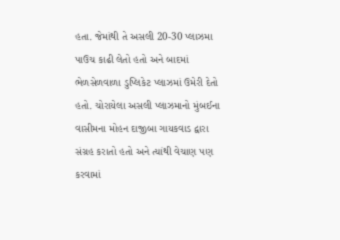હતા. જેમાંથી તે અસલી 20-30 પ્લાઝમા પાઉચ કાઢી લેતો હતો અને બાદમાં ભેળસેળવાળા ડુપ્લિકેટ પ્લાઝમાં ઉમેરી દેતો હતો. ચોરાયેલા અસલી પ્લાઝમાનો મુંબઈના વાસીમના મોહન દાજીબા ગાયકવાડ દ્વારા સંગ્રહ કરાતો હતો અને ત્યાંથી વેચાણ પણ કરવામાં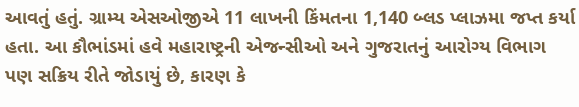આવતું હતું. ગ્રામ્ય એસઓજીએ 11 લાખની કિંમતના 1,140 બ્લડ પ્લાઝમા જપ્ત કર્યા હતા. આ કૌભાંડમાં હવે મહારાષ્ટ્રની એજન્સીઓ અને ગુજરાતનું આરોગ્ય વિભાગ પણ સક્રિય રીતે જોડાયું છે, કારણ કે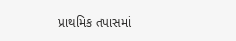પ્રાથમિક તપાસમાં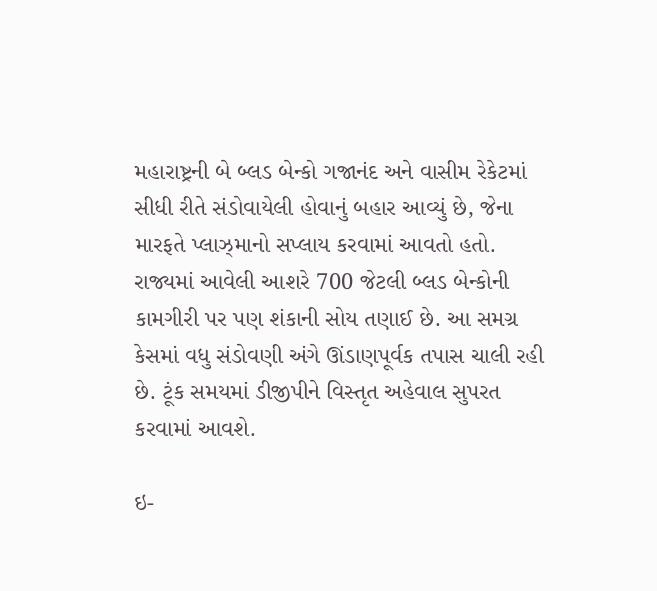મહારાષ્ટ્રની બે બ્લડ બેન્કો ગજાનંદ અને વાસીમ રેકેટમાં સીધી રીતે સંડોવાયેલી હોવાનું બહાર આવ્યું છે, જેના મારફતે પ્લાઝ્માનો સપ્લાય કરવામાં આવતો હતો. રાજ્યમાં આવેલી આશરે 700 જેટલી બ્લડ બેન્કોની કામગીરી પર પણ શંકાની સોય તણાઈ છે. આ સમગ્ર કેસમાં વધુ સંડોવણી અંગે ઊંડાણપૂર્વક તપાસ ચાલી રહી છે. ટૂંક સમયમાં ડીજીપીને વિસ્તૃત અહેવાલ સુપરત કરવામાં આવશે.

ઇ-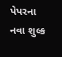પેપરના નવા શુલ્ક